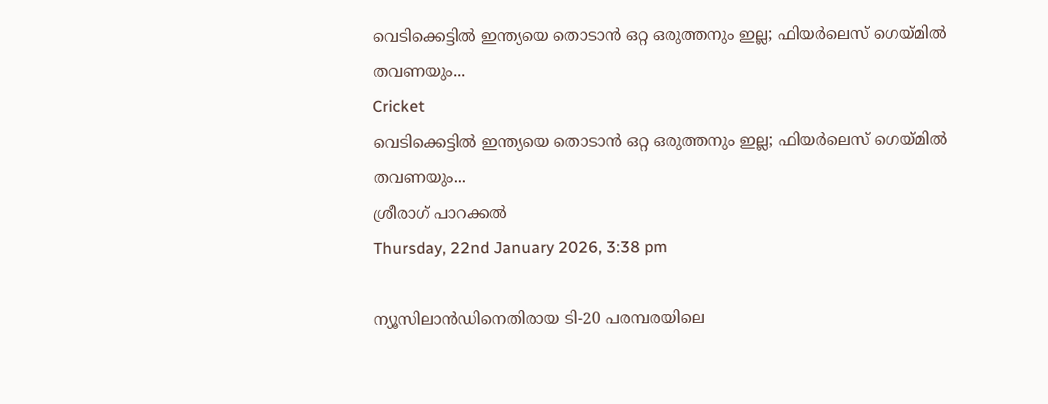വെടിക്കെട്ടില്‍ ഇന്ത്യയെ തൊടാന്‍ ഒറ്റ ഒരുത്തനും ഇല്ല; ഫിയര്‍ലെസ് ഗെയ്മില്‍ തവണയും...
Cricket
വെടിക്കെട്ടില്‍ ഇന്ത്യയെ തൊടാന്‍ ഒറ്റ ഒരുത്തനും ഇല്ല; ഫിയര്‍ലെസ് ഗെയ്മില്‍ തവണയും...
ശ്രീരാഗ് പാറക്കല്‍
Thursday, 22nd January 2026, 3:38 pm

ന്യൂസിലാന്‍ഡിനെതിരായ ടി-20 പരമ്പരയിലെ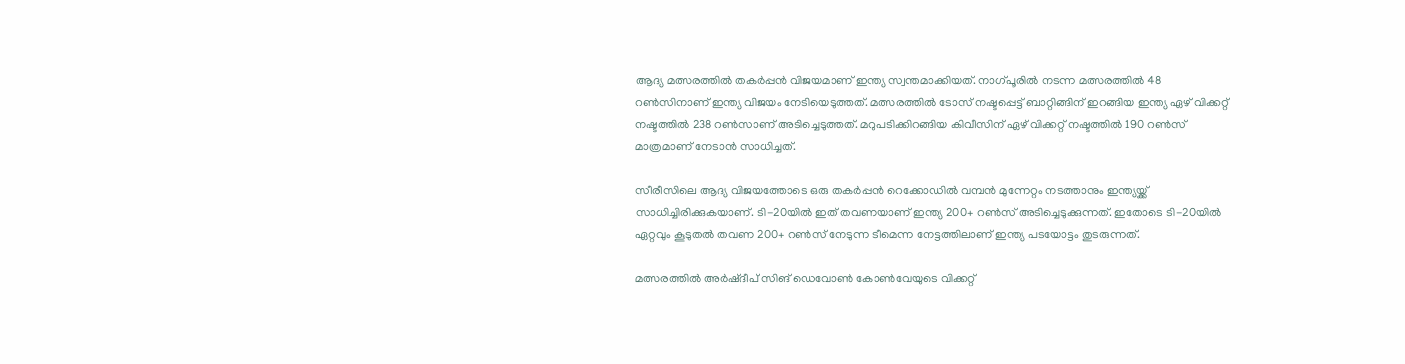ആദ്യ മത്സരത്തില്‍ തകര്‍പ്പന്‍ വിജയമാണ് ഇന്ത്യ സ്വന്തമാക്കിയത്. നാഗ്പൂരില്‍ നടന്ന മത്സരത്തില്‍ 48 റണ്‍സിനാണ് ഇന്ത്യ വിജയം നേടിയെടുത്തത്. മത്സരത്തില്‍ ടോസ് നഷ്ടപ്പെട്ട് ബാറ്റിങ്ങിന് ഇറങ്ങിയ ഇന്ത്യ ഏഴ് വിക്കറ്റ് നഷ്ടത്തില്‍ 238 റണ്‍സാണ് അടിച്ചെടുത്തത്. മറുപടിക്കിറങ്ങിയ കിവീസിന് ഏഴ് വിക്കറ്റ് നഷ്ടത്തില്‍ 190 റണ്‍സ് മാത്രമാണ് നേടാന്‍ സാധിച്ചത്.

സീരീസിലെ ആദ്യ വിജയത്തോടെ ഒരു തകര്‍പ്പന്‍ റെക്കോഡില്‍ വമ്പന്‍ മുന്നേറ്റം നടത്താനും ഇന്ത്യയ്ക്ക് സാധിച്ചിരിക്കുകയാണ്. ടി-20യില്‍ ഇത് തവണയാണ് ഇന്ത്യ 200+ റണ്‍സ് അടിച്ചെടുക്കുന്നത്. ഇതോടെ ടി-20യില്‍ ഏറ്റവും കൂടുതല്‍ തവണ 200+ റണ്‍സ് നേടുന്ന ടീമെന്ന നേട്ടത്തിലാണ് ഇന്ത്യ പടയോട്ടം തുടരുന്നത്.

മത്സരത്തില്‍ അര്‍ഷ്ദീപ് സിങ് ഡെവോണ്‍ കോണ്‍വേയുടെ വിക്കറ്റ്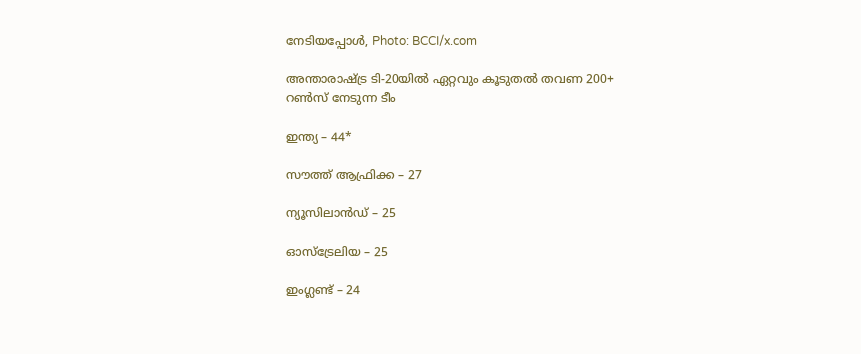നേടിയപ്പോള്‍, Photo: BCCI/x.com

അന്താരാഷ്ട്ര ടി-20യില്‍ ഏറ്റവും കൂടുതല്‍ തവണ 200+ റണ്‍സ് നേടുന്ന ടീം

ഇന്ത്യ – 44*

സൗത്ത് ആഫ്രിക്ക – 27

ന്യൂസിലാന്‍ഡ് – 25

ഓസ്‌ട്രേലിയ – 25

ഇംഗ്ലണ്ട് – 24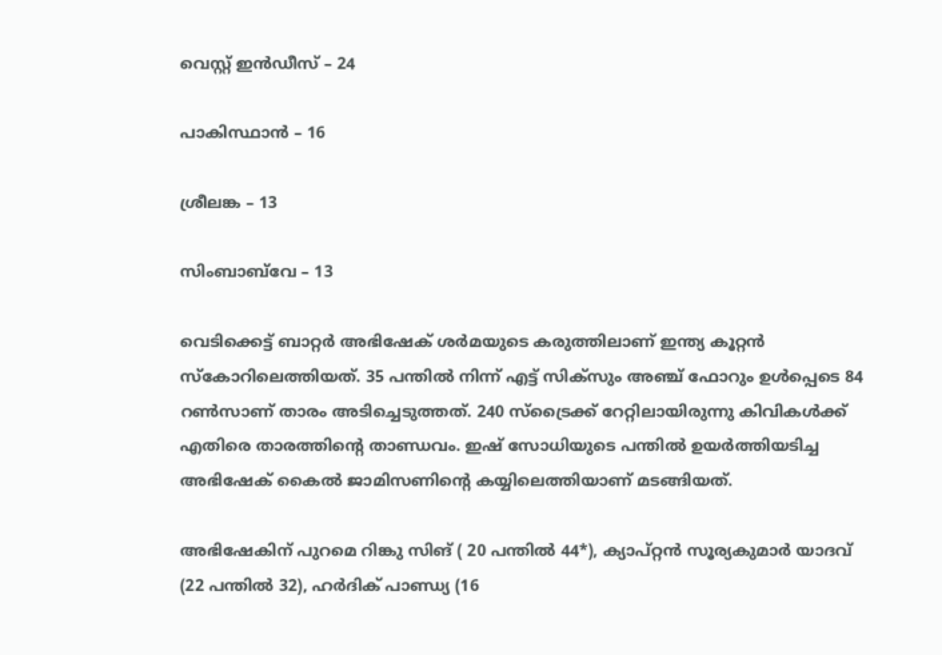വെസ്റ്റ് ഇന്‍ഡീസ് – 24

പാകിസ്ഥാന്‍ – 16

ശ്രീലങ്ക – 13

സിംബാബ്‌വേ – 13

വെടിക്കെട്ട് ബാറ്റര്‍ അഭിഷേക് ശര്‍മയുടെ കരുത്തിലാണ് ഇന്ത്യ കൂറ്റന്‍ സ്‌കോറിലെത്തിയത്. 35 പന്തില്‍ നിന്ന് എട്ട് സിക്‌സും അഞ്ച് ഫോറും ഉള്‍പ്പെടെ 84 റണ്‍സാണ് താരം അടിച്ചെടുത്തത്. 240 സ്ട്രൈക്ക് റേറ്റിലായിരുന്നു കിവികള്‍ക്ക് എതിരെ താരത്തിന്റെ താണ്ഡവം. ഇഷ് സോധിയുടെ പന്തില്‍ ഉയര്‍ത്തിയടിച്ച അഭിഷേക് കൈല്‍ ജാമിസണിന്റെ കയ്യിലെത്തിയാണ് മടങ്ങിയത്.

അഭിഷേകിന് പുറമെ റിങ്കു സിങ് ( 20 പന്തില്‍ 44*), ക്യാപ്റ്റന്‍ സൂര്യകുമാര്‍ യാദവ് (22 പന്തില്‍ 32), ഹര്‍ദിക് പാണ്ഡ്യ (16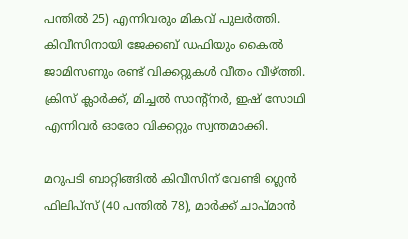പന്തില്‍ 25) എന്നിവരും മികവ് പുലര്‍ത്തി. കിവീസിനായി ജേക്കബ് ഡഫിയും കൈല്‍ ജാമിസണും രണ്ട് വിക്കറ്റുകള്‍ വീതം വീഴ്ത്തി. ക്രിസ് ക്ലാര്‍ക്ക്, മിച്ചല്‍ സാന്റ്നര്‍, ഇഷ് സോഥി എന്നിവര്‍ ഓരോ വിക്കറ്റും സ്വന്തമാക്കി.

മറുപടി ബാറ്റിങ്ങില്‍ കിവീസിന് വേണ്ടി ഗ്ലെന്‍ ഫിലിപ്സ് (40 പന്തില്‍ 78), മാര്‍ക്ക് ചാപ്മാന്‍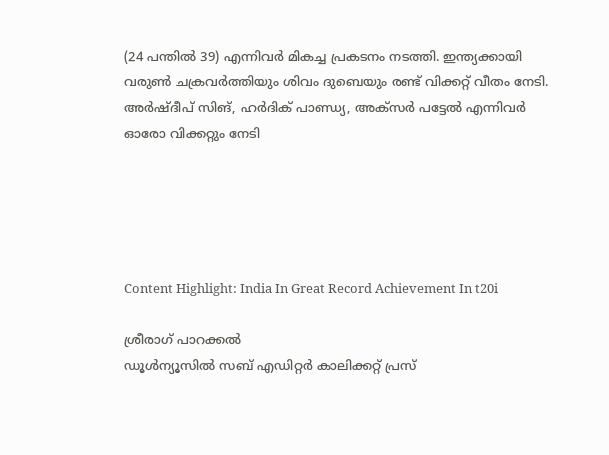(24 പന്തില്‍ 39) എന്നിവര്‍ മികച്ച പ്രകടനം നടത്തി. ഇന്ത്യക്കായി വരുണ്‍ ചക്രവര്‍ത്തിയും ശിവം ദുബെയും രണ്ട് വിക്കറ്റ് വീതം നേടി. അര്‍ഷ്ദീപ് സിങ്, ഹര്‍ദിക് പാണ്ഡ്യ, അക്‌സര്‍ പട്ടേല്‍ എന്നിവര്‍ ഓരോ വിക്കറ്റും നേടി





Content Highlight: India In Great Record Achievement In t20i

ശ്രീരാഗ് പാറക്കല്‍
ഡൂള്‍ന്യൂസില്‍ സബ് എഡിറ്റര്‍ കാലിക്കറ്റ് പ്രസ്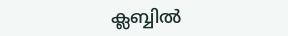ക്ലബ്ബില്‍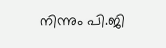നിന്നും പി.ജി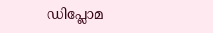ഡിപ്ലോമ